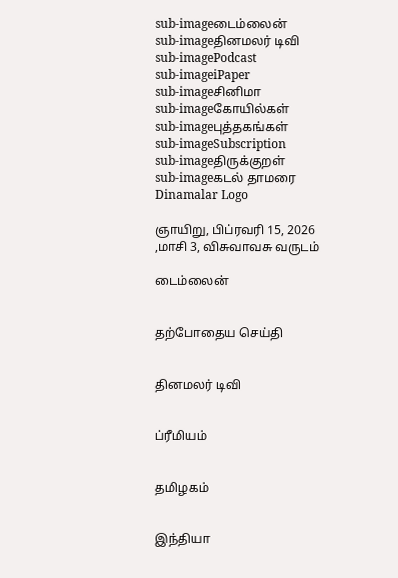sub-imageடைம்லைன்
sub-imageதினமலர் டிவி
sub-imagePodcast
sub-imageiPaper
sub-imageசினிமா
sub-imageகோயில்கள்
sub-imageபுத்தகங்கள்
sub-imageSubscription
sub-imageதிருக்குறள்
sub-imageகடல் தாமரை
Dinamalar Logo

ஞாயிறு, பிப்ரவரி 15, 2026 ,மாசி 3, விசுவாவசு வருடம்

டைம்லைன்


தற்போதைய செய்தி


தினமலர் டிவி


ப்ரீமியம்


தமிழகம்


இந்தியா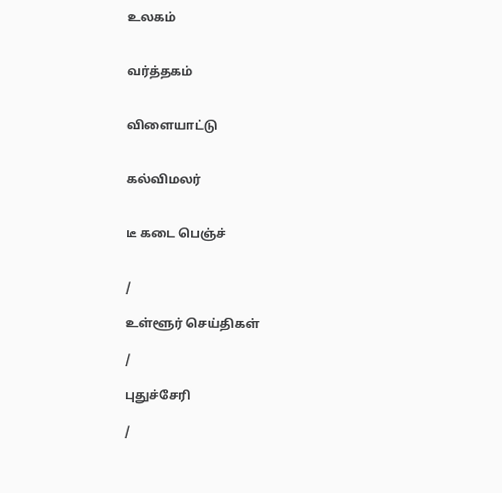உலகம்


வர்த்தகம்


விளையாட்டு


கல்விமலர்


டீ கடை பெஞ்ச்


/

உள்ளூர் செய்திகள்

/

புதுச்சேரி

/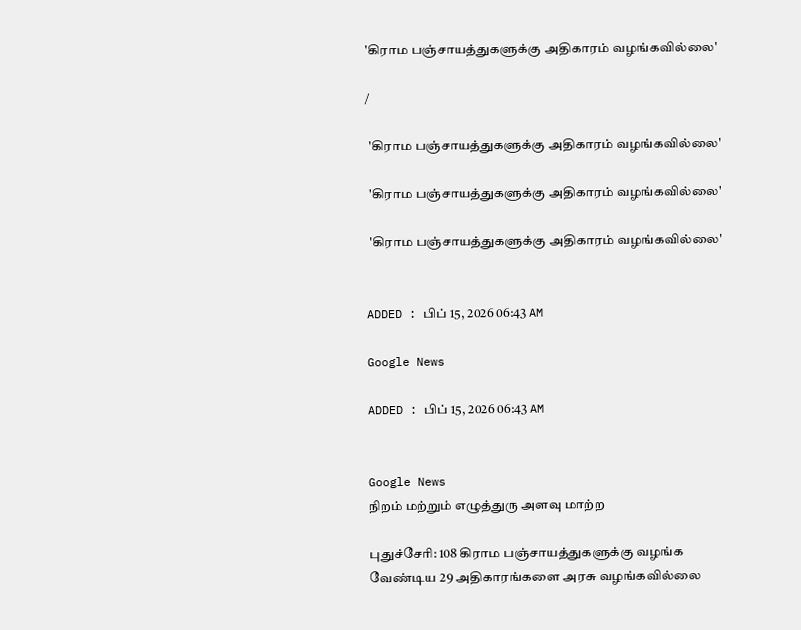'கிராம பஞ்சாயத்துகளுக்கு அதிகாரம் வழங்கவில்லை'

/

 'கிராம பஞ்சாயத்துகளுக்கு அதிகாரம் வழங்கவில்லை'

 'கிராம பஞ்சாயத்துகளுக்கு அதிகாரம் வழங்கவில்லை'

 'கிராம பஞ்சாயத்துகளுக்கு அதிகாரம் வழங்கவில்லை'


ADDED : பிப் 15, 2026 06:43 AM

Google News

ADDED : பிப் 15, 2026 06:43 AM


Google News
நிறம் மற்றும் எழுத்துரு அளவு மாற்ற

புதுச்சேரி: 108 கிராம பஞ்சாயத்துகளுக்கு வழங்க வேண்டிய 29 அதிகாரங்களை அரசு வழங்கவில்லை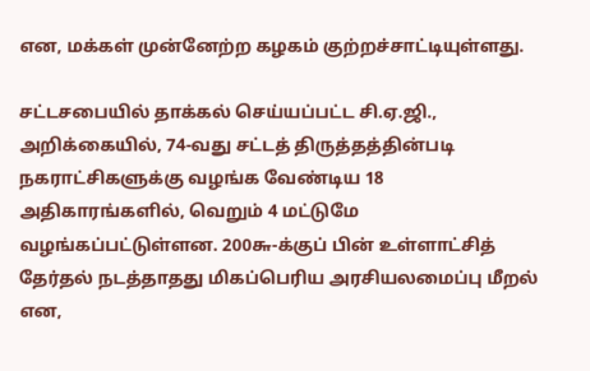என, மக்கள் முன்னேற்ற கழகம் குற்றச்சாட்டியுள்ளது.

சட்டசபையில் தாக்கல் செய்யப்பட்ட சி.ஏ.ஜி., அறிக்கையில், 74-வது சட்டத் திருத்தத்தின்படி நகராட்சிகளுக்கு வழங்க வேண்டிய 18 அதிகாரங்களில், வெறும் 4 மட்டுமே வழங்கப்பட்டுள்ளன. 200௬-க்குப் பின் உள்ளாட்சித் தேர்தல் நடத்தாதது மிகப்பெரிய அரசியலமைப்பு மீறல் என,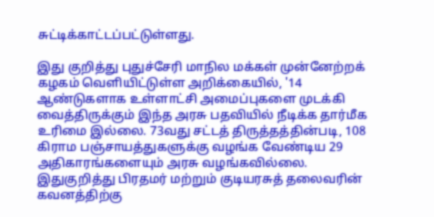சுட்டிக்காட்டப்பட்டுள்ளது.

இது குறித்து புதுச்சேரி மாநில மக்கள் முன்னேற்றக் கழகம் வெளியிட்டுள்ள அறிக்கையில், '14 ஆண்டுகளாக உள்ளாட்சி அமைப்புகளை முடக்கி வைத்திருக்கும் இந்த அரசு பதவியில் நீடிக்க தார்மீக உரிமை இல்லை. 73வது சட்டத் திருத்தத்தின்படி, 108 கிராம பஞ்சாயத்துகளுக்கு வழங்க வேண்டிய 29 அதிகாரங்களையும் அரசு வழங்கவில்லை. இதுகுறித்து பிரதமர் மற்றும் குடியரசுத் தலைவரின் கவனத்திற்கு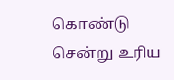கொண்டு சென்று உரிய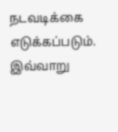நடவடிக்கை எடுக்கப்படும். இவ்வாறு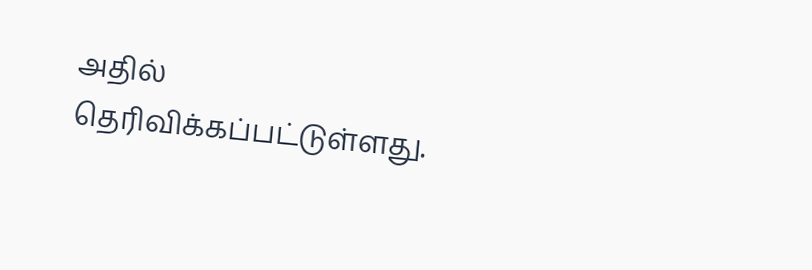அதில் தெரிவிக்கப்பட்டுள்ளது.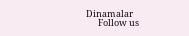Dinamalar
      Follow us